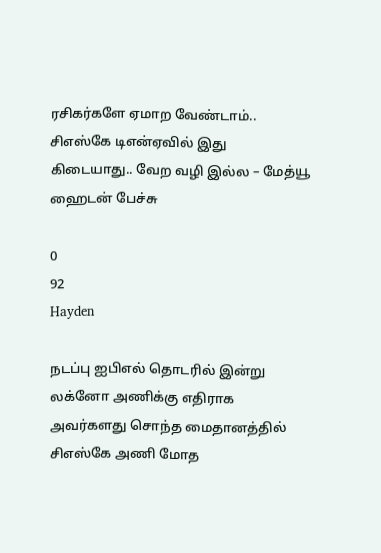ரசிகர்களே ஏமாற வேண்டாம்.. சிஎஸ்கே டிஎன்ஏவில் இது கிடையாது.. வேற வழி இல்ல – மேத்யூ ஹைடன் பேச்சு

0
92
Hayden

நடப்பு ஐபிஎல் தொடரில் இன்று லக்னோ அணிக்கு எதிராக அவர்களது சொந்த மைதானத்தில் சிஎஸ்கே அணி மோத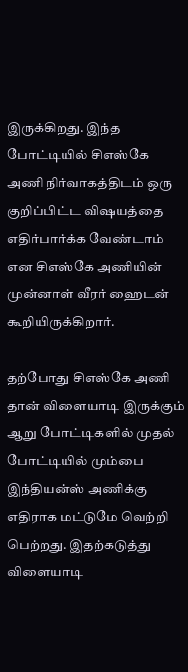இருக்கிறது. இந்த போட்டியில் சிஎஸ்கே அணி நிர்வாகத்திடம் ஒரு குறிப்பிட்ட விஷயத்தை எதிர்பார்க்க வேண்டாம் என சிஎஸ்கே அணியின் முன்னாள் வீரர் ஹைடன் கூறியிருக்கிறார்.

தற்போது சிஎஸ்கே அணி தான் விளையாடி இருக்கும் ஆறு போட்டிகளில் முதல் போட்டியில் மும்பை இந்தியன்ஸ் அணிக்கு எதிராக மட்டுமே வெற்றி பெற்றது. இதற்கடுத்து விளையாடி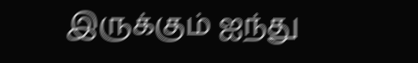இருக்கும் ஐந்து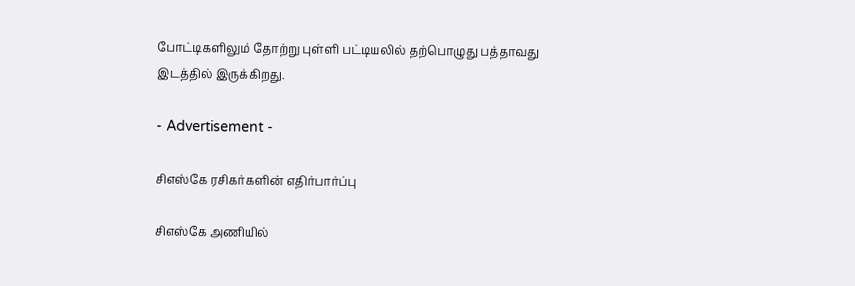போட்டிகளிலும் தோற்று புள்ளி பட்டியலில் தற்பொழுது பத்தாவது இடத்தில் இருக்கிறது.

- Advertisement -

சிஎஸ்கே ரசிகர்களின் எதிர்பார்ப்பு

சிஎஸ்கே அணியில்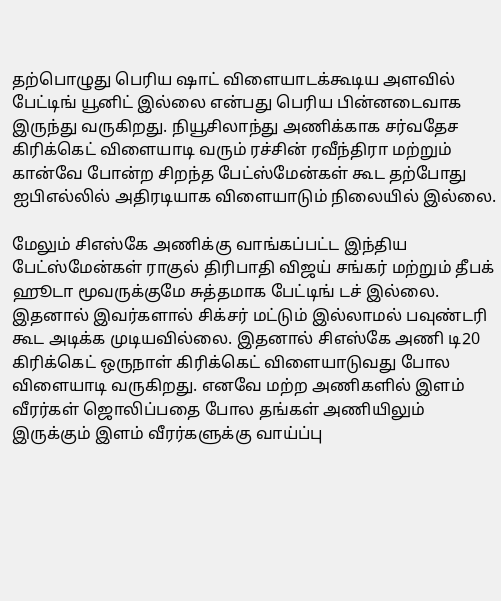தற்பொழுது பெரிய ஷாட் விளையாடக்கூடிய அளவில் பேட்டிங் யூனிட் இல்லை என்பது பெரிய பின்னடைவாக இருந்து வருகிறது. நியூசிலாந்து அணிக்காக சர்வதேச கிரிக்கெட் விளையாடி வரும் ரச்சின் ரவீந்திரா மற்றும் கான்வே போன்ற சிறந்த பேட்ஸ்மேன்கள் கூட தற்போது ஐபிஎல்லில் அதிரடியாக விளையாடும் நிலையில் இல்லை.

மேலும் சிஎஸ்கே அணிக்கு வாங்கப்பட்ட இந்திய பேட்ஸ்மேன்கள் ராகுல் திரிபாதி விஜய் சங்கர் மற்றும் தீபக் ஹூடா மூவருக்குமே சுத்தமாக பேட்டிங் டச் இல்லை. இதனால் இவர்களால் சிக்சர் மட்டும் இல்லாமல் பவுண்டரி கூட அடிக்க முடியவில்லை. இதனால் சிஎஸ்கே அணி டி20 கிரிக்கெட் ஒருநாள் கிரிக்கெட் விளையாடுவது போல விளையாடி வருகிறது. எனவே மற்ற அணிகளில் இளம் வீரர்கள் ஜொலிப்பதை போல தங்கள் அணியிலும் இருக்கும் இளம் வீரர்களுக்கு வாய்ப்பு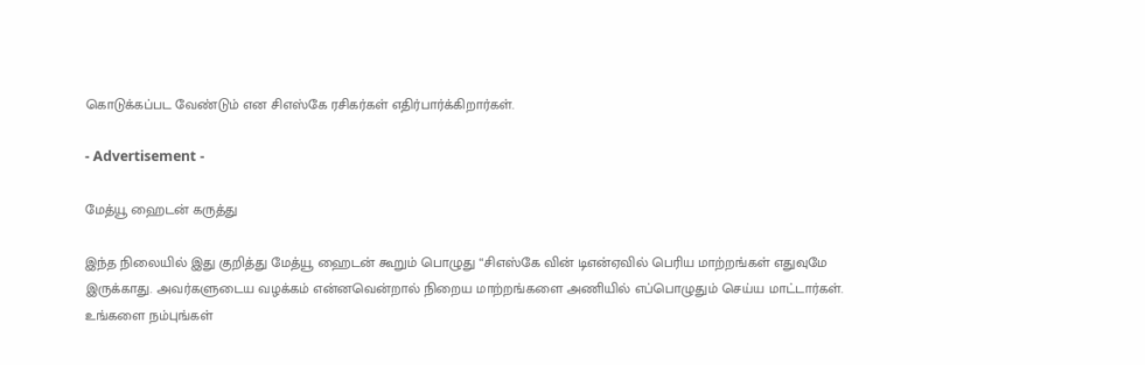கொடுக்கப்பட வேண்டும் என சிஎஸ்கே ரசிகர்கள் எதிர்பார்க்கிறார்கள்.

- Advertisement -

மேத்யூ ஹைடன் கருத்து

இந்த நிலையில் இது குறித்து மேத்யூ ஹைடன் கூறும் பொழுது “சிஎஸ்கே வின் டிஎன்ஏவில் பெரிய மாற்றங்கள் எதுவுமே இருக்காது. அவர்களுடைய வழக்கம் என்னவென்றால் நிறைய மாற்றங்களை அணியில் எப்பொழுதும் செய்ய மாட்டார்கள். உங்களை நம்புங்கள்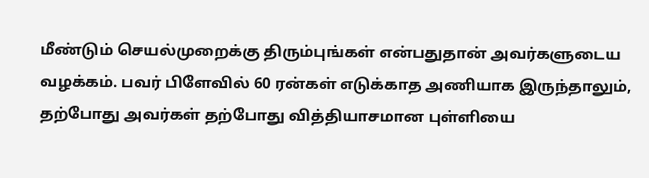மீண்டும் செயல்முறைக்கு திரும்புங்கள் என்பதுதான் அவர்களுடைய வழக்கம். பவர் பிளேவில் 60 ரன்கள் எடுக்காத அணியாக இருந்தாலும், தற்போது அவர்கள் தற்போது வித்தியாசமான புள்ளியை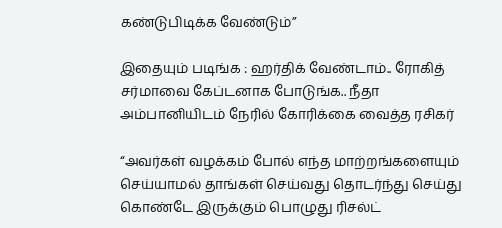கண்டுபிடிக்க வேண்டும்”

இதையும் படிங்க : ஹர்திக் வேண்டாம்.. ரோகித் சர்மாவை கேப்டனாக போடுங்க.. நீதா அம்பானியிடம் நேரில் கோரிக்கை வைத்த ரசிகர்

“அவர்கள் வழக்கம் போல் எந்த மாற்றங்களையும் செய்யாமல் தாங்கள் செய்வது தொடர்ந்து செய்து கொண்டே இருக்கும் பொழுது ரிசல்ட்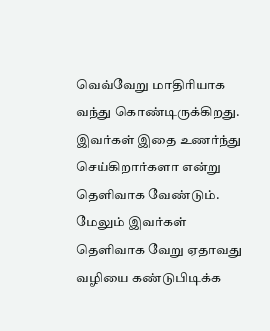வெவ்வேறு மாதிரியாக வந்து கொண்டிருக்கிறது. இவர்கள் இதை உணர்ந்து செய்கிறார்களா என்று தெளிவாக வேண்டும். மேலும் இவர்கள் தெளிவாக வேறு ஏதாவது வழியை கண்டுபிடிக்க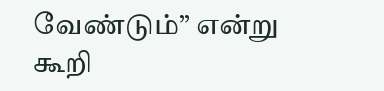வேண்டும்” என்று கூறி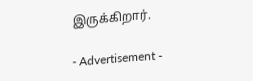இருக்கிறார்.

- Advertisement -